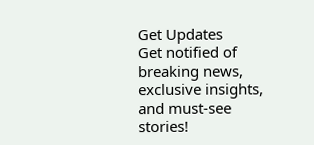Get Updates
Get notified of breaking news, exclusive insights, and must-see stories!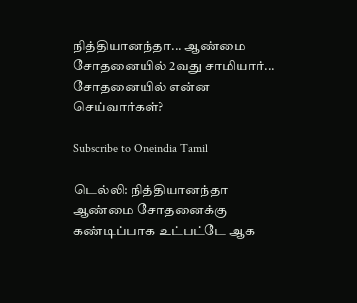நித்தியானந்தா... ஆண்மை சோதனையில் 2வது சாமியார்... சோதனையில் என்ன செய்வார்கள்?

Subscribe to Oneindia Tamil

டெல்லி: நித்தியானந்தா ஆண்மை சோதனைக்கு கண்டிப்பாக உட்பட்டே ஆக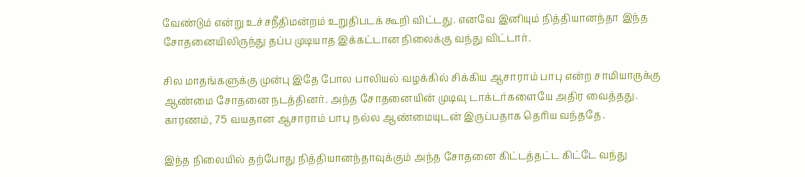வேண்டும் என்று உச்சநீதிமன்றம் உறுதிபடக் கூறி விட்டது. எனவே இனியும் நித்தியானந்தா இந்த சோதனையிலிருந்து தப்ப முடியாத இக்கட்டான நிலைக்கு வந்து விட்டார்.

சில மாதங்களுக்கு முன்பு இதே போல பாலியல் வழக்கில் சிக்கிய ஆசாராம் பாபு என்ற சாமியாருக்கு ஆண்மை சோதனை நடத்தினர். அந்த சோதனையின் முடிவு டாக்டர்களையே அதிர வைத்தது. காரணம், 75 வயதான ஆசாராம் பாபு நல்ல ஆண்மையுடன் இருப்பதாக தெரிய வந்ததே.

இந்த நிலையில் தற்போது நித்தியானந்தாவுக்கும் அந்த சோதனை கிட்டத்தட்ட கிட்டே வந்து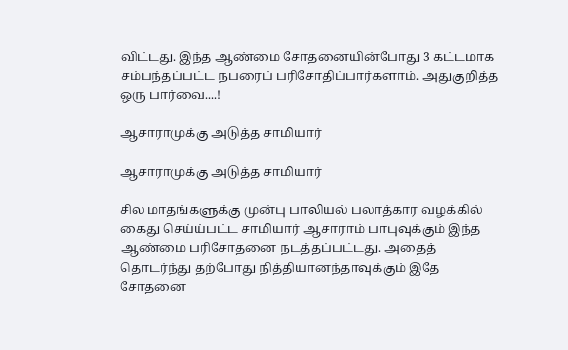விட்டது. இந்த ஆண்மை சோதனையின்போது 3 கட்டமாக சம்பந்தப்பட்ட நபரைப் பரிசோதிப்பார்களாம். அதுகுறித்த ஒரு பார்வை....!

ஆசாராமுக்கு அடுத்த சாமியார்

ஆசாராமுக்கு அடுத்த சாமியார்

சில மாதங்களுக்கு முன்பு பாலியல் பலாத்கார வழக்கில் கைது செய்ய்பட்ட சாமியார் ஆசாராம் பாபுவுக்கும் இந்த ஆண்மை பரிசோதனை நடத்தப்பட்டது. அதைத் தொடர்ந்து தற்போது நித்தியானந்தாவுக்கும் இதே சோதனை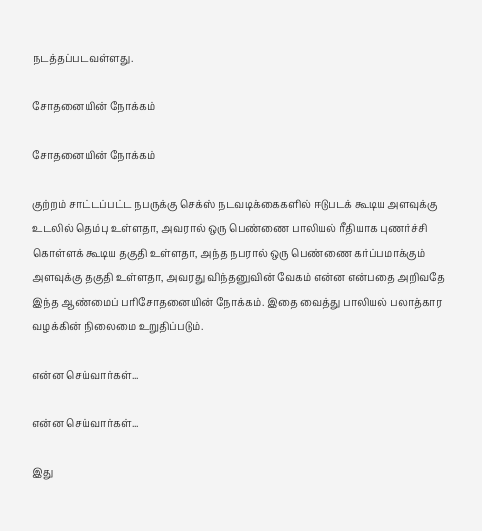நடத்தப்படவள்ளது.

சோதனையின் நோக்கம்

சோதனையின் நோக்கம்

குற்றம் சாட்டப்பட்ட நபருக்கு செக்ஸ் நடவடிக்கைகளில் ஈடுபடக் கூடிய அளவுக்கு உடலில் தெம்பு உள்ளதா, அவரால் ஒரு பெண்ணை பாலியல் ரீதியாக புணர்ச்சி கொள்ளக் கூடிய தகுதி உள்ளதா, அந்த நபரால் ஒரு பெண்ணை கர்ப்பமாக்கும் அளவுக்கு தகுதி உள்ளதா, அவரது விந்தனுவின் வேகம் என்ன என்பதை அறிவதே இந்த ஆண்மைப் பரிசோதனையின் நோக்கம். இதை வைத்து பாலியல் பலாத்கார வழக்கின் நிலைமை உறுதிப்படும்.

என்ன செய்வார்கள்...

என்ன செய்வார்கள்...

இது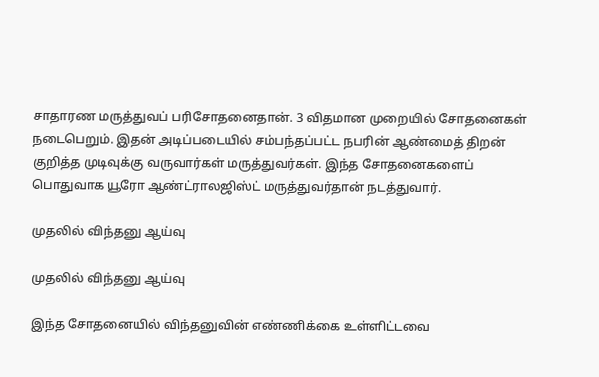சாதாரண மருத்துவப் பரிசோதனைதான். 3 விதமான முறையில் சோதனைகள் நடைபெறும். இதன் அடிப்படையில் சம்பந்தப்பட்ட நபரின் ஆண்மைத் திறன் குறித்த முடிவுக்கு வருவார்கள் மருத்துவர்கள். இந்த சோதனைகளைப் பொதுவாக யூரோ ஆண்ட்ராலஜிஸ்ட் மருத்துவர்தான் நடத்துவார்.

முதலில் விந்தனு ஆய்வு

முதலில் விந்தனு ஆய்வு

இந்த சோதனையில் விந்தனுவின் எண்ணிக்கை உள்ளிட்டவை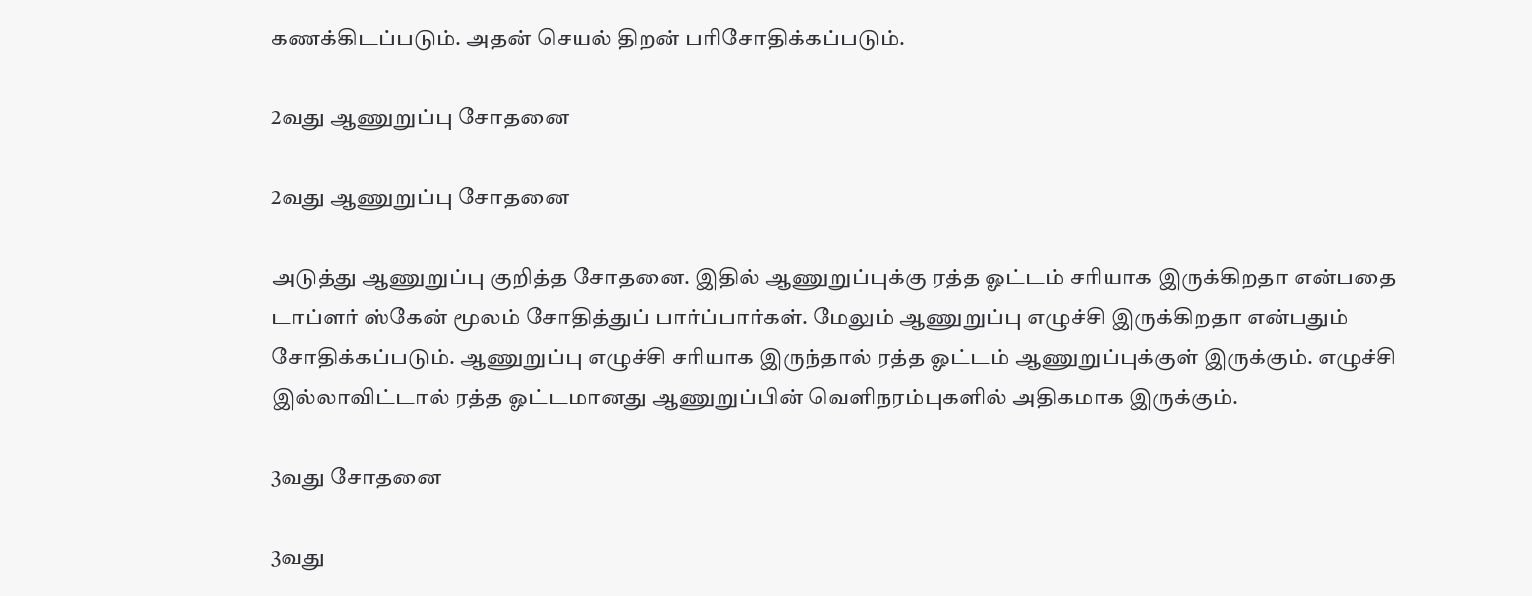கணக்கிடப்படும். அதன் செயல் திறன் பரிசோதிக்கப்படும்.

2வது ஆணுறுப்பு சோதனை

2வது ஆணுறுப்பு சோதனை

அடுத்து ஆணுறுப்பு குறித்த சோதனை. இதில் ஆணுறுப்புக்கு ரத்த ஓட்டம் சரியாக இருக்கிறதா என்பதை டாப்ளர் ஸ்கேன் மூலம் சோதித்துப் பார்ப்பார்கள். மேலும் ஆணுறுப்பு எழுச்சி இருக்கிறதா என்பதும் சோதிக்கப்படும். ஆணுறுப்பு எழுச்சி சரியாக இருந்தால் ரத்த ஓட்டம் ஆணுறுப்புக்குள் இருக்கும். எழுச்சி இல்லாவிட்டால் ரத்த ஓட்டமானது ஆணுறுப்பின் வெளிநரம்புகளில் அதிகமாக இருக்கும்.

3வது சோதனை

3வது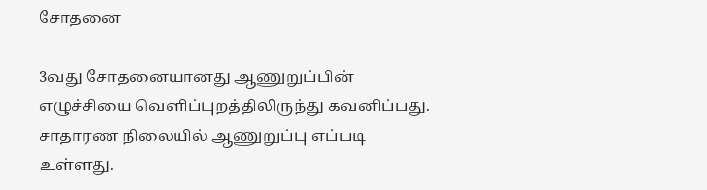சோதனை

3வது சோதனையானது ஆணுறுப்பின் எழுச்சியை வெளிப்புறத்திலிருந்து கவனிப்பது. சாதாரண நிலையில் ஆணுறுப்பு எப்படி உள்ளது.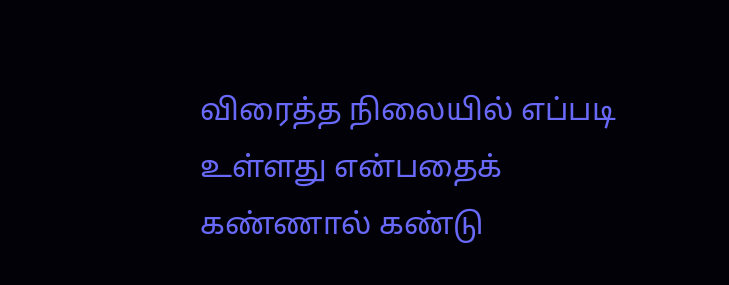விரைத்த நிலையில் எப்படி உள்ளது என்பதைக் கண்ணால் கண்டு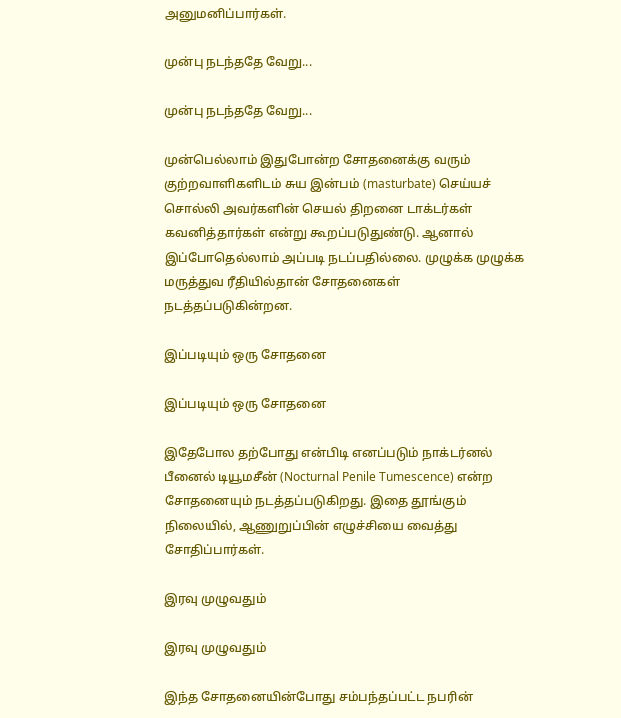அனுமனிப்பார்கள்.

முன்பு நடந்ததே வேறு...

முன்பு நடந்ததே வேறு...

முன்பெல்லாம் இதுபோன்ற சோதனைக்கு வரும் குற்றவாளிகளிடம் சுய இன்பம் (masturbate) செய்யச் சொல்லி அவர்களின் செயல் திறனை டாக்டர்கள் கவனித்தார்கள் என்று கூறப்படுதுண்டு. ஆனால் இப்போதெல்லாம் அப்படி நடப்பதில்லை. முழுக்க முழுக்க மருத்துவ ரீதியில்தான் சோதனைகள் நடத்தப்படுகின்றன.

இப்படியும் ஒரு சோதனை

இப்படியும் ஒரு சோதனை

இதேபோல தற்போது என்பிடி எனப்படும் நாக்டர்னல் பீனைல் டியூமசீன் (Nocturnal Penile Tumescence) என்ற சோதனையும் நடத்தப்படுகிறது. இதை தூங்கும் நிலையில், ஆணுறுப்பின் எழுச்சியை வைத்து சோதிப்பார்கள்.

இரவு முழுவதும்

இரவு முழுவதும்

இந்த சோதனையின்போது சம்பந்தப்பட்ட நபரின்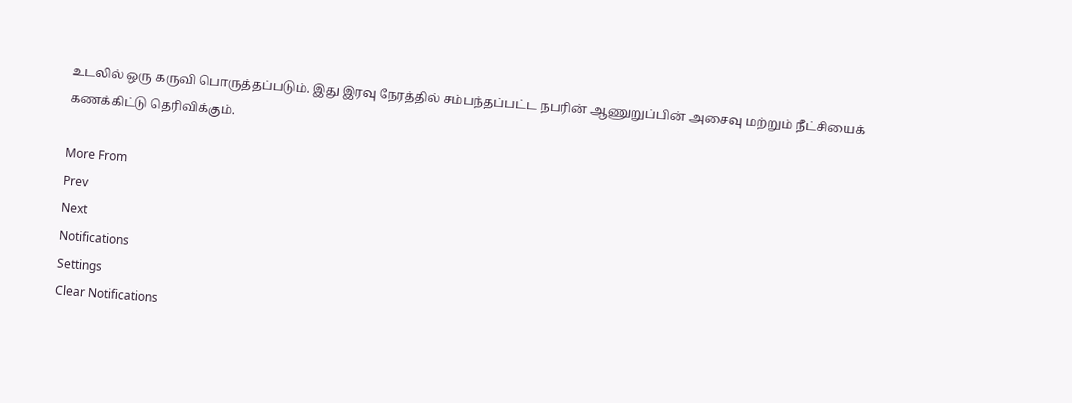உடலில் ஒரு கருவி பொருத்தப்படும். இது இரவு நேரத்தில் சம்பந்தப்பட்ட நபரின் ஆணுறுப்பின் அசைவு மற்றும் நீட்சியைக் கணக்கிட்டு தெரிவிக்கும்.

More From
Prev
Next
Notifications
Settings
Clear Notifications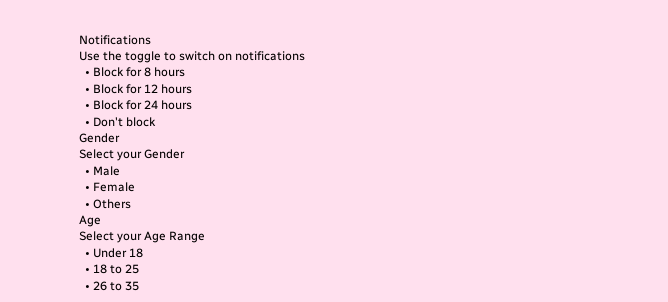Notifications
Use the toggle to switch on notifications
  • Block for 8 hours
  • Block for 12 hours
  • Block for 24 hours
  • Don't block
Gender
Select your Gender
  • Male
  • Female
  • Others
Age
Select your Age Range
  • Under 18
  • 18 to 25
  • 26 to 35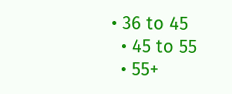• 36 to 45
  • 45 to 55
  • 55+